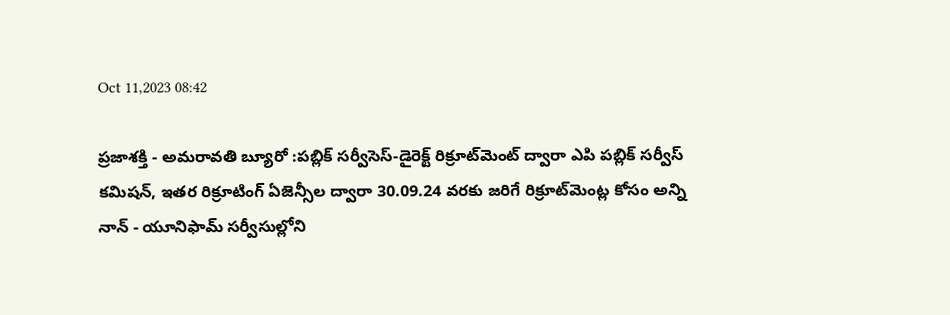Oct 11,2023 08:42

ప్రజాశక్తి - అమరావతి బ్యూరో :పబ్లిక్‌ సర్వీసెస్‌-డైరెక్ట్‌ రిక్రూట్‌మెంట్‌ ద్వారా ఎపి పబ్లిక్‌ సర్వీస్‌ కమిషన్‌, ఇతర రిక్రూటింగ్‌ ఏజెన్సీల ద్వారా 30.09.24 వరకు జరిగే రిక్రూట్‌మెంట్ల కోసం అన్ని నాన్‌ - యూనిఫామ్‌ సర్వీసుల్లోని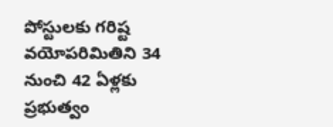పోస్టులకు గరిష్ట వయోపరిమితిని 34 నుంచి 42 ఏళ్లకు ప్రభుత్వం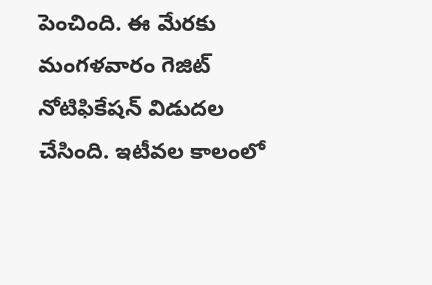పెంచింది. ఈ మేరకు మంగళవారం గెజిట్‌ నోటిఫికేషన్‌ విడుదల చేసింది. ఇటీవల కాలంలో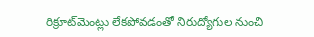రిక్రూట్‌మెంట్లు లేకపోవడంతో నిరుద్యోగుల నుంచి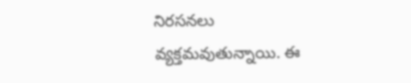నిరసనలు వ్యక్తమవుతున్నాయి. ఈ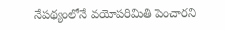నేపథ్యంలోనే వయోపరిమితి పెంచారని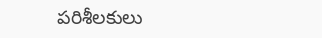పరిశీలకులు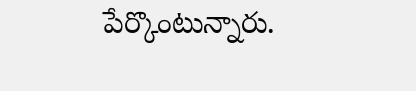పేర్కొంటున్నారు.